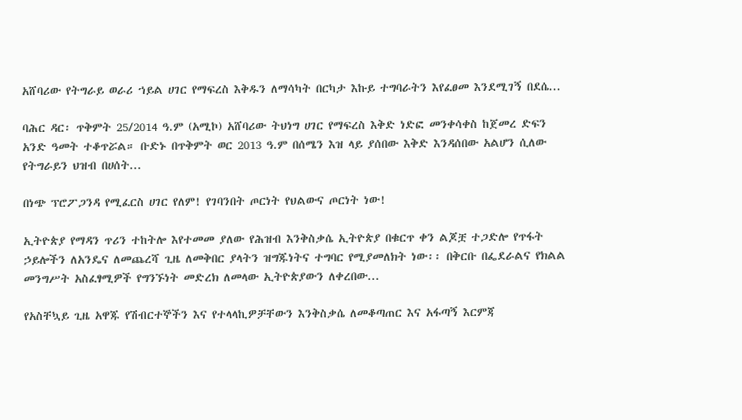አሸባሪው የትግራይ ወራሪ ኀይል ሀገር የማፍረስ እቅዱን ለማሳካት በርካታ እኩይ ተግባራትን እየፈፀመ እንደሚገኝ በደሴ...

ባሕር ዳር፡ ጥቅምት 25/2014 ዓ.ም (አሚኮ) አሸባሪው ትህነግ ሀገር የማፍረስ እቅድ ነድፎ መንቀሳቀስ ከጀመረ ድፍን አንድ ዓመት ተቆጥሯል። ቡድኑ በጥቅምት ወር 2013 ዓ.ም በሰሜን እዝ ላይ ያሰበው እቅድ እንዳሰበው አልሆን ሲለው የትግራይን ህዝብ በሀሰት...

በነጭ ፕሮፖጋንዳ የሚፈርስ ሀገር የለም! የገባንበት ጦርነት የህልውና ጦርነት ነው!

ኢትዮጵያ የማዳን ጥሪን ተከትሎ እየተመመ ያለው የሕዝብ እንቅስቃሴ ኢትዮጵያ በቁርጥ ቀን ልጆቿ ተጋድሎ የጥፋት ኃይሎችን ለአንዴና ለመጨረሻ ጊዜ ለመቅበር ያላትን ዝግጁነትና ተግባር የሚያመለክት ነው፡፡ በቅርቡ በፌደራልና የክልል መንግሥት አስፈፃሚዎች የግንኙነት መድረክ ለመላው ኢትዮጵያውን ለቀረበው...

የአስቸኳይ ጊዜ አዋጁ የሽብርተኞችን እና የተላላኪዎቻቸውን እንቅስቃሴ ለመቆጣጠር እና አፋጣኝ እርምጃ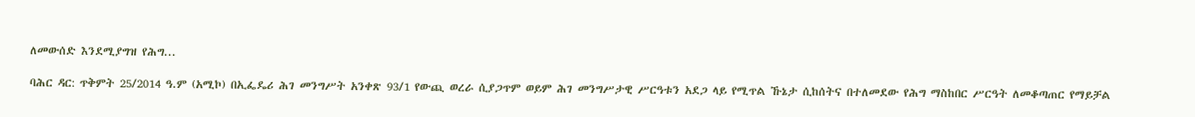ለመውሰድ እንደሚያግዝ የሕግ...

ባሕር ዳር: ጥቅምት 25/2014 ዓ.ም (አሚኮ) በኢፌዴሪ ሕገ መንግሥት አንቀጽ 93/1 የውጪ ወረራ ሲያጋጥም ወይም ሕገ መንግሥታዊ ሥርዓቱን አደጋ ላይ የሚጥል ኹኔታ ሲከሰትና በተለመደው የሕግ ማስከበር ሥርዓት ለመቆጣጠር የማይቻል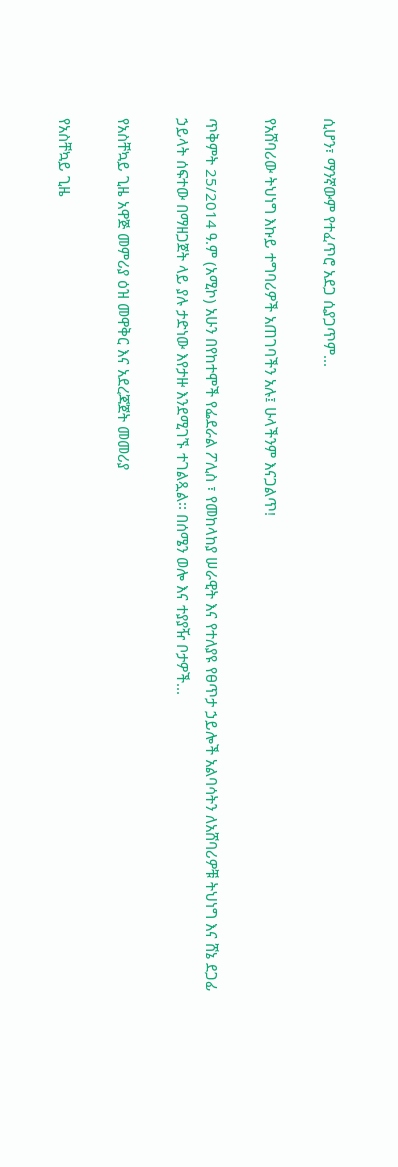ሲሆን፣ ማንኛውም የተፈጥሮ አደጋ ሲያጋጥም...

የአሸባሪው ትህነግ እኩይ ተግባሪዎች አጠገባችን አሉ፤ ሁላችንም እናጋልጥǃ

ጥቅምት 25/2014 ዓ.ም (አሚኮ) አሁን በየከተሞች የፌደራል ፖሊስ ፣ የመከላከያ ሠራዊት እና የተለያዩ የፀጥታ ኃይሎች አልባሳትን ለአሸባሪዎቹ ትህነግ እና ሸኔ ደጋፊ ኃይላት ሰፍተው በማዘጋጀት ላይ ያሉ ታድነው እየታዙ እንደሚገኙ ተገልጿል፡፡ በሰሜን ወሎ እና ተያያዥ ቦታዎች...

የአስቸኳይ ጊዜ አዋጅ መምሪያ ዕዝ መዋቅር እና አደረጃጀት መመሪያ

የአስቸኳይ ጊዜ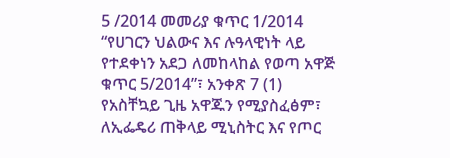5 /2014 መመሪያ ቁጥር 1/2014 “የሀገርን ህልውና እና ሉዓላዊነት ላይ የተደቀነን አደጋ ለመከላከል የወጣ አዋጅ ቁጥር 5/2014”፣ አንቀጽ 7 (1) የአስቸኳይ ጊዜ አዋጁን የሚያስፈፅም፣ ለኢፌዴሪ ጠቅላይ ሚኒስትር እና የጦር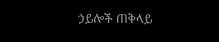ኃይሎች ጠቅላይ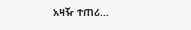አዛዥ ተጠሪ...